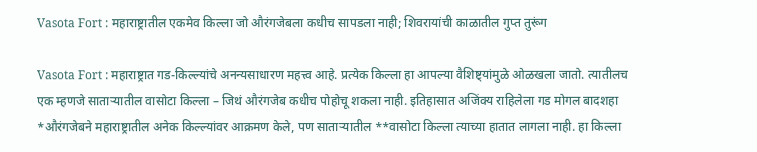Vasota Fort : महाराष्ट्रातील एकमेव किल्ला जो औरंगजेबला कधीच सापडला नाही; शिवरायांची काळातील गुप्त तुरूंग

Vasota Fort : महाराष्ट्रात गड-किल्ल्यांचे अनन्यसाधारण महत्त्व आहे. प्रत्येक किल्ला हा आपल्या वैशिष्ट्यांमुळे ओळखला जातो. त्यातीलच एक म्हणजे साताऱ्यातील वासोटा किल्ला – जिथं औरंगजेब कधीच पोहोचू शकला नाही. इतिहासात अजिंक्य राहिलेला गड मोगल बादशहा *औरंगजेबने महाराष्ट्रातील अनेक किल्ल्यांवर आक्रमण केले, पण साताऱ्यातील **वासोटा किल्ला त्याच्या हातात लागला नाही. हा किल्ला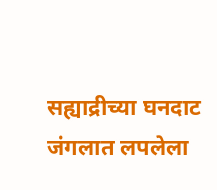सह्याद्रीच्या घनदाट जंगलात लपलेला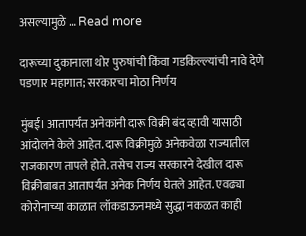असल्यामुळे … Read more

दारूच्या दुकानाला थोर पुरुषांची किंवा गडकिल्ल्यांची नावे देणे पडणार महागात; सरकारचा मोठा निर्णय

मुंबई। आतापर्यंत अनेकांनी दारू विक्री बंद व्हावी यासाठी आंदोलने केले आहेत. दारू विक्रीमुळे अनेकवेळा राज्यातील राजकारण तापले होते. तसेच राज्य सरकारने देखील दारू विक्रीबाबत आतापर्यंत अनेक निर्णय घेतले आहेत. एवढ्या कोरोनाच्या काळात लॉकडाऊनमध्ये सुद्धा नकळत काही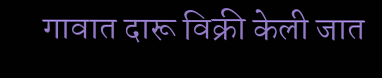गावात दारू विक्री केली जात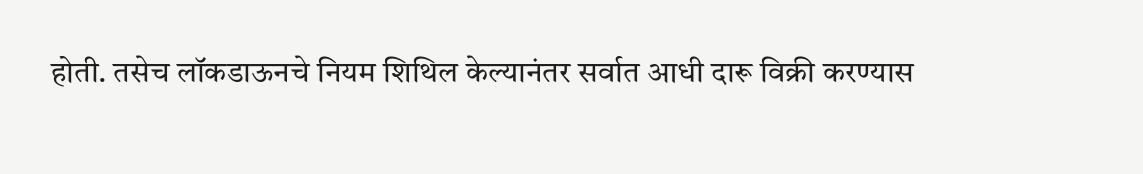होती. तसेच लॉकडाऊनचे नियम शिथिल केल्यानंतर सर्वात आधी दारू विक्री करण्यास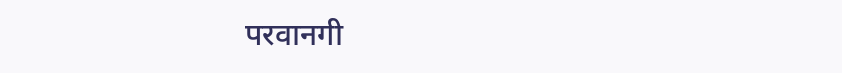परवानगी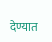देण्यात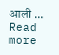आली … Read more